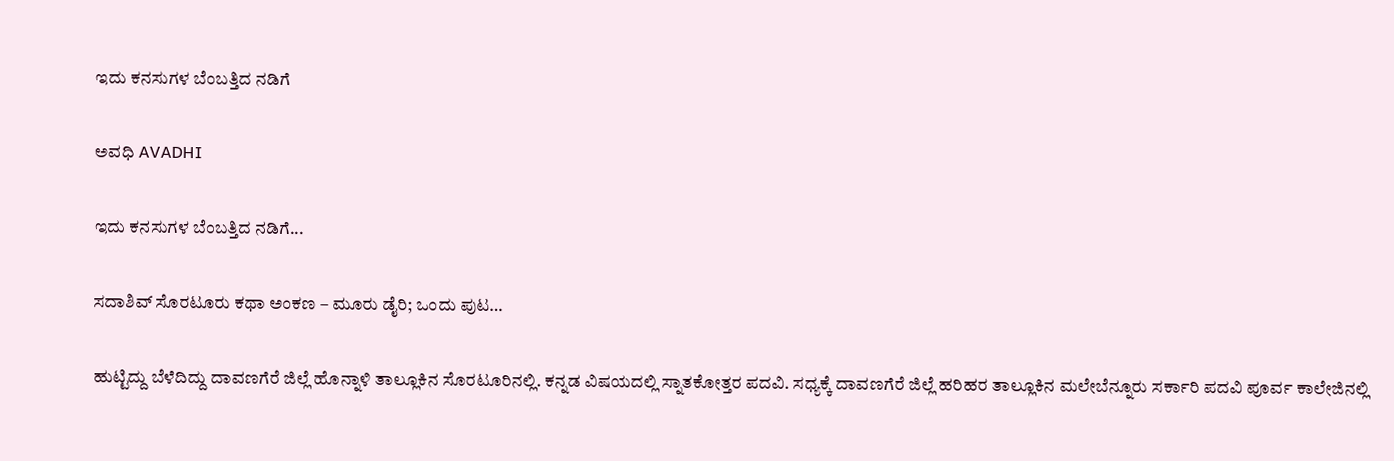ಇದು ಕನಸುಗಳ ಬೆಂಬತ್ತಿದ ನಡಿಗೆ‍

ಅವಧಿ AVADHI

ಇದು ಕನಸುಗಳ ಬೆಂಬತ್ತಿದ ನಡಿಗೆ...

ಸದಾಶಿವ್ ಸೊರಟೂರು ಕಥಾ ಅಂಕಣ – ಮೂರು ಡೈರಿ; ಒಂದು ಪುಟ…

ಹುಟ್ಟಿದ್ದು ಬೆಳೆದಿದ್ದು ದಾವಣಗೆರೆ ಜಿಲ್ಲೆ ಹೊನ್ನಾಳಿ ತಾಲ್ಲೂಕಿನ ಸೊರಟೂರಿನಲ್ಲಿ. ಕನ್ನಡ ವಿಷಯದಲ್ಲಿ ಸ್ನಾತಕೋತ್ತರ ಪದವಿ. ಸಧ್ಯಕ್ಕೆ ದಾವಣಗೆರೆ ಜಿಲ್ಲೆ ಹರಿಹರ ತಾಲ್ಲೂಕಿನ ಮಲೇಬೆನ್ನೂರು ಸರ್ಕಾರಿ ಪದವಿ ಪೂರ್ವ ಕಾಲೇಜಿನಲ್ಲಿ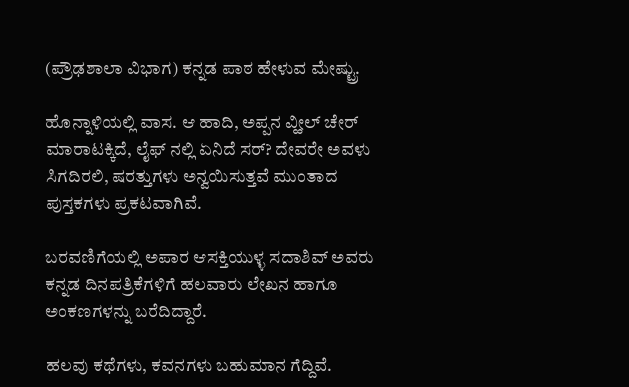(ಪ್ರೌಢಶಾಲಾ ವಿಭಾಗ) ಕನ್ನಡ ಪಾಠ ಹೇಳುವ ಮೇಷ್ಟ್ರು.

ಹೊನ್ನಾಳಿಯಲ್ಲಿ ವಾಸ. ಆ ಹಾದಿ, ಅಪ್ಪನ ವ್ಹೀಲ್ ಚೇರ್ ಮಾರಾಟಕ್ಕಿದೆ, ಲೈಫ್ ನಲ್ಲಿ ಏನಿದೆ ಸರ್? ದೇವರೇ ಅವಳು ಸಿಗದಿರಲಿ, ಷರತ್ತುಗಳು ಅನ್ವಯಿಸುತ್ತವೆ ಮುಂತಾದ ಪುಸ್ತಕಗಳು ಪ್ರಕಟವಾಗಿವೆ.

ಬರವಣಿಗೆಯಲ್ಲಿ ಅಪಾರ ಆಸಕ್ತಿಯುಳ್ಳ ಸದಾಶಿವ್ ಅವರು ಕನ್ನಡ ದಿನಪತ್ರಿಕೆಗಳಿಗೆ ಹಲವಾರು ಲೇಖನ ಹಾಗೂ ಅಂಕಣಗಳನ್ನು ಬರೆದಿದ್ದಾರೆ.

ಹಲವು ಕಥೆಗಳು, ಕವನಗಳು ಬಹುಮಾನ ಗೆದ್ದಿವೆ.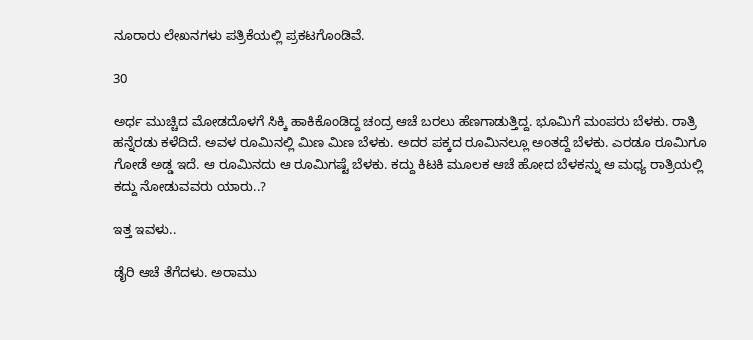ನೂರಾರು ಲೇಖನಗಳು ಪತ್ರಿಕೆಯಲ್ಲಿ ಪ್ರಕಟಗೊಂಡಿವೆ.

30

ಅರ್ಧ ಮುಚ್ಚಿದ ಮೋಡದೊಳಗೆ ಸಿಕ್ಕಿ ಹಾಕಿಕೊಂಡಿದ್ದ ಚಂದ್ರ ಆಚೆ ಬರಲು ಹೆಣಗಾಡುತ್ತಿದ್ದ. ಭೂಮಿಗೆ ಮಂಪರು ಬೆಳಕು. ರಾತ್ರಿ ಹನ್ನೆರಡು ಕಳೆದಿದೆ. ಅವಳ ರೂಮಿನಲ್ಲಿ ಮಿಣ ಮಿಣ ಬೆಳಕು. ಅದರ ಪಕ್ಕದ ರೂಮಿನಲ್ಲೂ ಅಂತದ್ದೆ ಬೆಳಕು. ಎರಡೂ ರೂಮಿಗೂ ಗೋಡೆ ಅಡ್ಡ ಇದೆ. ಆ ರೂಮಿನದು ಆ ರೂಮಿಗಷ್ಟೆ ಬೆಳಕು. ಕದ್ದು ಕಿಟಕಿ ಮೂಲಕ ಆಚೆ ಹೋದ ಬೆಳಕನ್ನು ಆ ಮಧ್ಯ ರಾತ್ರಿಯಲ್ಲಿ ಕದ್ದು ನೋಡುವವರು ಯಾರು..?

ಇತ್ತ ಇವಳು..

ಡೈರಿ ಆಚೆ ತೆಗೆದಳು. ಅರಾಮು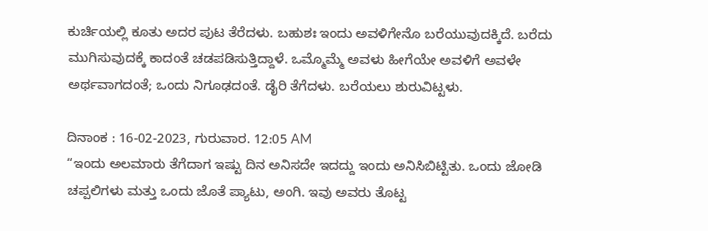ಕುರ್ಚಿಯಲ್ಲಿ ಕೂತು ಅದರ ಪುಟ ತೆರೆದಳು. ಬಹುಶಃ ಇಂದು ಅವಳಿಗೇನೊ ಬರೆಯುವುದಕ್ಕಿದೆ. ಬರೆದು ಮುಗಿಸುವುದಕ್ಕೆ ಕಾದಂತೆ ಚಡಪಡಿಸುತ್ತಿದ್ದಾಳೆ. ಒಮ್ಮೊಮ್ಮೆ ಅವಳು ಹೀಗೆಯೇ ಅವಳಿಗೆ ಅವಳೇ ಅರ್ಥವಾಗದಂತೆ; ಒಂದು ನಿಗೂಢದಂತೆ. ಡೈರಿ ತೆಗೆದಳು. ಬರೆಯಲು ಶುರುವಿಟ್ಟಳು.

ದಿನಾಂಕ : 16-02-2023, ಗುರುವಾರ. 12:05 AM
“ಇಂದು ಅಲಮಾರು ತೆಗೆದಾಗ ಇಷ್ಟು ದಿನ ಅನಿಸದೇ ಇದದ್ದು ಇಂದು ಅನಿಸಿಬಿಟ್ಟಿತು. ಒಂದು ಜೋಡಿ ಚಪ್ಪಲಿಗಳು ಮತ್ತು‌ ಒಂದು ಜೊತೆ ಪ್ಯಾಟು, ಅಂಗಿ. ಇವು ಅವರು ತೊಟ್ಟ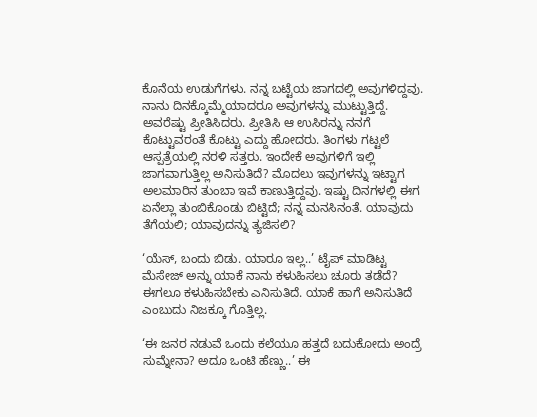ಕೊನೆಯ ಉಡುಗೆಗಳು. ನನ್ನ ಬಟ್ಟೆಯ ಜಾಗದಲ್ಲಿ ಅವುಗಳಿದ್ದವು. ನಾನು ದಿನಕ್ಕೊಮ್ಮೆಯಾದರೂ ಅವುಗಳನ್ನು ಮುಟ್ಟುತ್ತಿದ್ದೆ. ಅವರೆಷ್ಟು ಪ್ರೀತಿಸಿದರು. ಪ್ರೀತಿಸಿ ಆ ಉಸಿರನ್ನು ನನಗೆ ಕೊಟ್ಟುವರಂತೆ ಕೊಟ್ಟು ಎದ್ದು ಹೋದರು. ತಿಂಗಳು ಗಟ್ಟಲೆ ಆಸ್ಪತ್ರೆಯಲ್ಲಿ ನರಳಿ ಸತ್ತರು. ಇಂದೇಕೆ ಅವುಗಳಿಗೆ ಇಲ್ಲಿ ಜಾಗವಾಗುತ್ತಿಲ್ಲ ಅನಿಸುತಿದೆ? ಮೊದಲು ಇವುಗಳನ್ನು ಇಟ್ಟಾಗ ಅಲಮಾರಿನ ತುಂಬಾ ಇವೆ ಕಾಣುತ್ತಿದ್ದವು. ಇಷ್ಟು ದಿನಗಳಲ್ಲಿ ಈಗ ಏನೆಲ್ಲಾ ತುಂಬಿಕೊಂಡು ಬಿಟ್ಟಿದೆ; ನನ್ನ ಮನಸಿನಂತೆ. ಯಾವುದು ತೆಗೆಯಲಿ; ಯಾವುದನ್ನು ತ್ಯಜಿಸಲಿ?

‘ಯೆಸ್, ಬಂದು ಬಿಡು. ಯಾರೂ ಇಲ್ಲ..’ ಟೈಪ್ ಮಾಡಿಟ್ಟ ಮೆಸೇಜ್ ಅನ್ನು ಯಾಕೆ ನಾನು ಕಳುಹಿಸಲು ಚೂರು ತಡೆದೆ? ಈಗಲೂ ಕಳುಹಿಸಬೇಕು ಎನಿಸುತಿದೆ. ಯಾಕೆ ಹಾಗೆ ಅನಿಸುತಿದೆ ಎಂಬುದು ನಿಜಕ್ಕೂ ಗೊತ್ತಿಲ್ಲ.

‘ಈ ಜನರ ನಡುವೆ ಒಂದು ಕಲೆಯೂ ಹತ್ತದೆ ಬದುಕೋದು ಅಂದ್ರೆ ಸುಮ್ನೇನಾ? ಅದೂ ಒಂಟಿ ಹೆಣ್ಣು..’ ಈ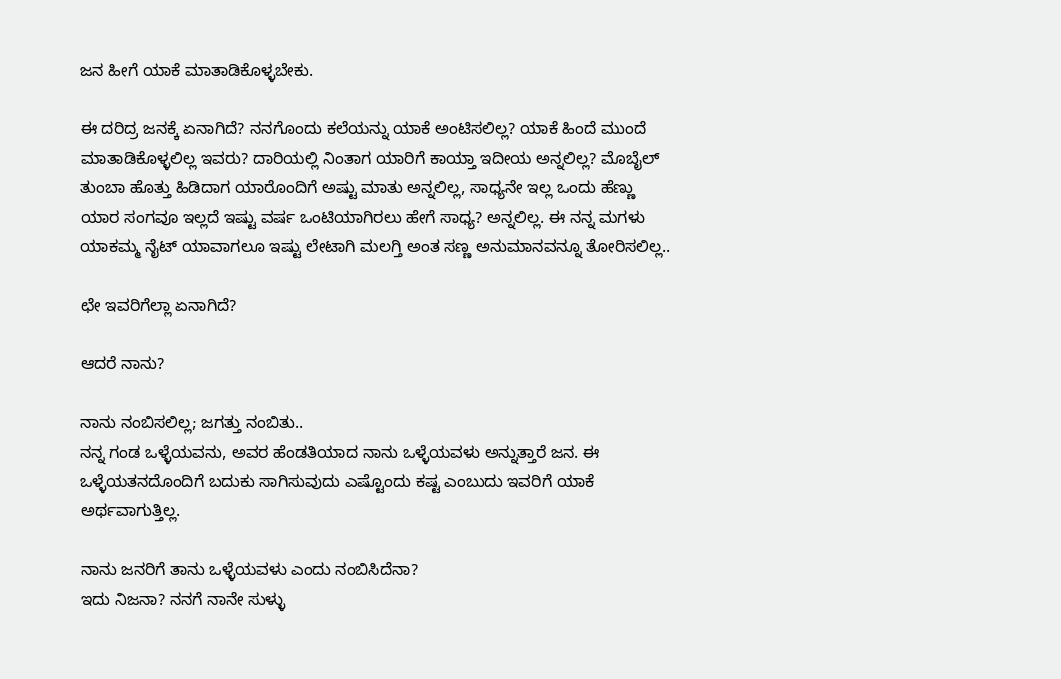ಜನ ಹೀಗೆ ಯಾಕೆ ಮಾತಾಡಿಕೊಳ್ಳಬೇಕು.

ಈ ದರಿದ್ರ ಜನಕ್ಕೆ ಏನಾಗಿದೆ? ನನಗೊಂದು ಕಲೆಯನ್ನು ಯಾಕೆ ಅಂಟಿಸಲಿಲ್ಲ? ಯಾಕೆ ಹಿಂದೆ ಮುಂದೆ ಮಾತಾಡಿಕೊಳ್ಳಲಿಲ್ಲ ಇವರು? ದಾರಿಯಲ್ಲಿ ನಿಂತಾಗ ಯಾರಿಗೆ ಕಾಯ್ತಾ ಇದೀಯ ಅನ್ನಲಿಲ್ಲ? ಮೊಬೈಲ್ ತುಂಬಾ ಹೊತ್ತು ಹಿಡಿದಾಗ ಯಾರೊಂದಿಗೆ ಅಷ್ಟು ಮಾತು ಅನ್ನಲಿಲ್ಲ, ಸಾಧ್ಯನೇ ಇಲ್ಲ ಒಂದು ಹೆಣ್ಣು ಯಾರ ಸಂಗವೂ ಇಲ್ಲದೆ ಇಷ್ಟು ವರ್ಷ ಒಂಟಿಯಾಗಿರಲು ಹೇಗೆ ಸಾಧ್ಯ? ಅನ್ನಲಿಲ್ಲ. ಈ ನನ್ನ ಮಗಳು ಯಾಕಮ್ಮ ನೈಟ್ ಯಾವಾಗಲೂ ಇಷ್ಟು ಲೇಟಾಗಿ ಮಲಗ್ತಿ ಅಂತ ಸಣ್ಣ ಅನುಮಾನವನ್ನೂ ತೋರಿಸಲಿಲ್ಲ..

ಛೇ ಇವರಿಗೆಲ್ಲಾ ಏನಾಗಿದೆ?

ಆದರೆ ನಾನು?

ನಾನು ನಂಬಿಸಲಿಲ್ಲ; ಜಗತ್ತು ನಂಬಿತು..
ನನ್ನ ಗಂಡ ಒಳ್ಳೆಯವನು, ಅವರ ಹೆಂಡತಿಯಾದ ನಾನು ಒಳ್ಳೆಯವಳು ಅನ್ನುತ್ತಾರೆ ಜನ. ಈ ಒಳ್ಳೆಯತನದೊಂದಿಗೆ ಬದುಕು ಸಾಗಿಸುವುದು ಎಷ್ಟೊಂದು ಕಷ್ಟ ಎಂಬುದು ಇವರಿಗೆ ಯಾಕೆ ಅರ್ಥವಾಗುತ್ತಿಲ್ಲ.

ನಾನು ಜನರಿಗೆ ತಾನು ಒಳ್ಳೆಯವಳು ಎಂದು ನಂಬಿಸಿದೆನಾ?
ಇದು ನಿಜನಾ? ನನಗೆ ನಾನೇ ಸುಳ್ಳು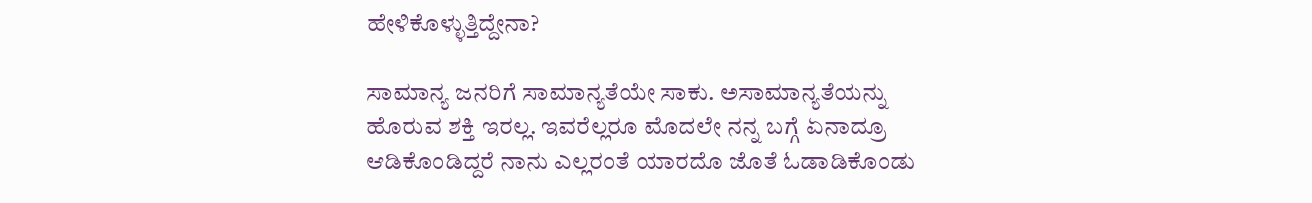ಹೇಳಿಕೊಳ್ಳುತ್ತಿದ್ದೇನಾ?

ಸಾಮಾನ್ಯ ಜನರಿಗೆ ಸಾಮಾನ್ಯತೆಯೇ ಸಾಕು. ಅಸಾಮಾನ್ಯತೆಯನ್ನು ಹೊರುವ ಶಕ್ತಿ ಇರಲ್ಲ. ಇವರೆಲ್ಲರೂ ಮೊದಲೇ ನನ್ನ ಬಗ್ಗೆ ಏನಾದ್ರೂ ಆಡಿಕೊಂಡಿದ್ದರೆ ನಾನು ಎಲ್ಲರಂತೆ ಯಾರದೊ ಜೊತೆ ಓಡಾಡಿಕೊಂಡು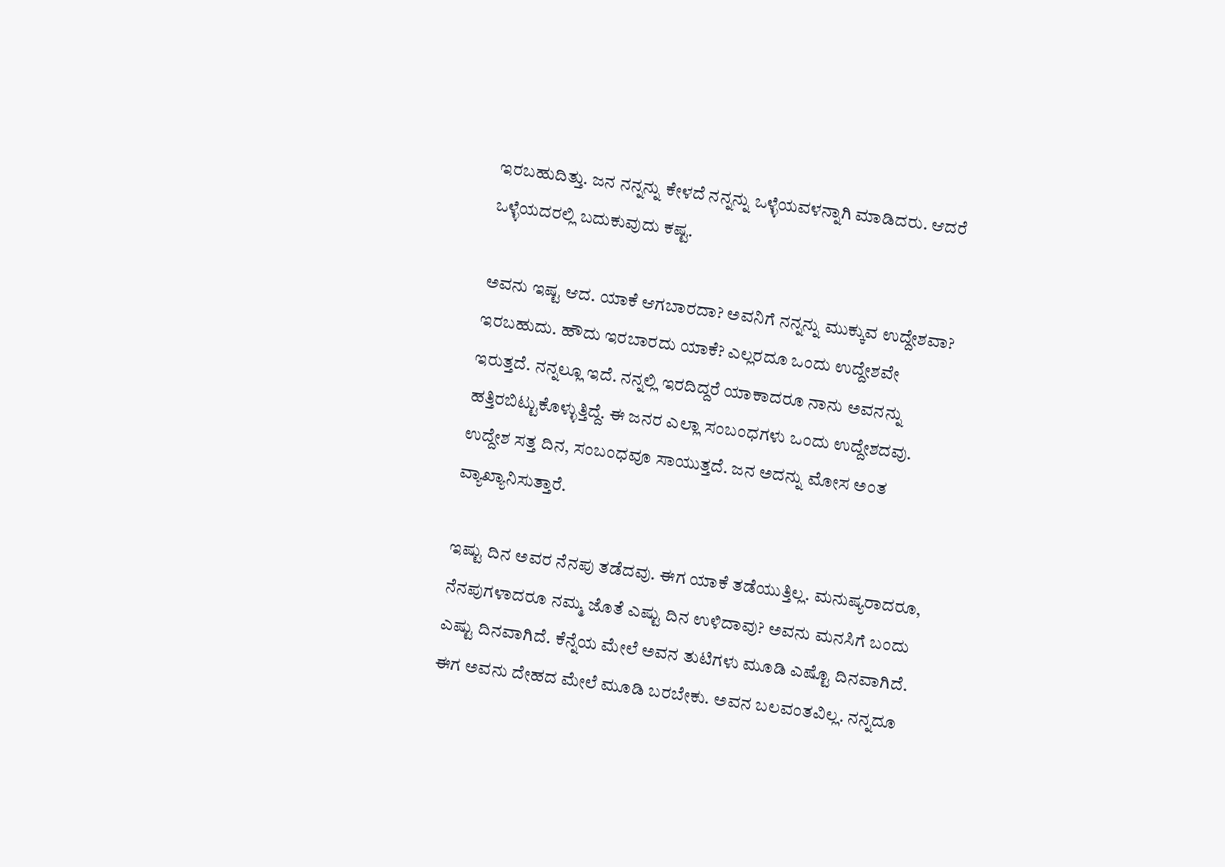ಇರಬಹುದಿತ್ತು. ಜನ ನನ್ನನ್ನು ಕೇಳದೆ ನನ್ನನ್ನು ಒಳ್ಳೆಯವಳನ್ನಾಗಿ ಮಾಡಿದರು. ಆದರೆ ಒಳ್ಳೆಯದರಲ್ಲಿ ಬದುಕುವುದು ಕಷ್ಟ.

ಅವನು ಇಷ್ಟ ಆದ. ಯಾಕೆ ಆಗಬಾರದಾ? ಅವನಿಗೆ ನನ್ನನ್ನು ಮುಕ್ಕುವ ಉದ್ದೇಶವಾ? ಇರಬಹುದು. ಹೌದು ಇರಬಾರದು ಯಾಕೆ? ಎಲ್ಲರದೂ ಒಂದು ಉದ್ದೇಶವೇ ಇರುತ್ತದೆ. ನನ್ನಲ್ಲೂ ಇದೆ. ನನ್ನಲ್ಲಿ ಇರದಿದ್ದರೆ ಯಾಕಾದರೂ ನಾನು ಅವನನ್ನು ಹತ್ತಿರಬಿಟ್ಟುಕೊಳ್ಳುತ್ತಿದ್ದೆ. ಈ ಜನರ ಎಲ್ಲಾ ಸಂಬಂಧಗಳು ಒಂದು ಉದ್ದೇಶದವು. ಉದ್ದೇಶ ಸತ್ತ ದಿನ, ಸಂಬಂಧವೂ ಸಾಯುತ್ತದೆ. ಜನ ಅದನ್ನು ಮೋಸ ಅಂತ ವ್ಯಾಖ್ಯಾನಿಸುತ್ತಾರೆ.

ಇಷ್ಟು ದಿನ ಅವರ ನೆನಪು ತಡೆದವು. ಈಗ ಯಾಕೆ ತಡೆಯುತ್ತಿಲ್ಲ. ಮನುಷ್ಯರಾದರೂ, ನೆನಪುಗಳಾದರೂ ನಮ್ಮ ಜೊತೆ ಎಷ್ಟು ದಿನ ಉಳಿದಾವು? ಅವನು ಮನಸಿಗೆ ಬಂದು ಎಷ್ಟು ದಿನವಾಗಿದೆ. ಕೆನ್ನೆಯ ಮೇಲೆ ಅವನ ತುಟಿಗಳು ಮೂಡಿ ಎಷ್ಟೊ ದಿನವಾಗಿದೆ. ಈಗ ಅವನು ದೇಹದ ಮೇಲೆ ಮೂಡಿ ಬರಬೇಕು. ಅವನ ಬಲವಂತವಿಲ್ಲ. ನನ್ನದೂ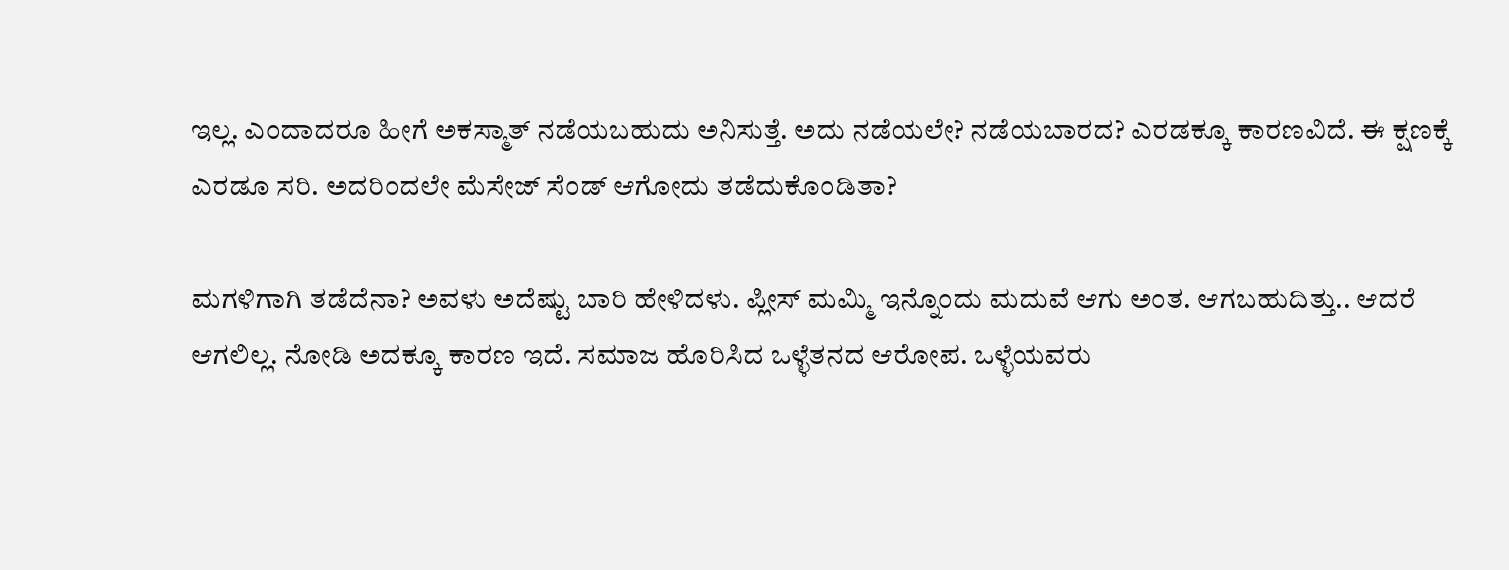ಇಲ್ಲ. ಎಂದಾದರೂ ಹೀಗೆ ಅಕಸ್ಮಾತ್ ನಡೆಯಬಹುದು ಅನಿಸುತ್ತೆ. ಅದು ನಡೆಯಲೇ? ನಡೆಯಬಾರದ? ಎರಡಕ್ಕೂ ಕಾರಣವಿದೆ. ಈ ಕ್ಷಣಕ್ಕೆ ಎರಡೂ ಸರಿ. ಅದರಿಂದಲೇ ಮೆಸೇಜ್ ಸೆಂಡ್ ಆಗೋದು ತಡೆದುಕೊಂಡಿತಾ?

ಮಗಳಿಗಾಗಿ ತಡೆದೆನಾ? ಅವಳು ಅದೆಷ್ಟು ಬಾರಿ ಹೇಳಿದಳು. ಪ್ಲೀಸ್ ಮಮ್ಮಿ ಇನ್ನೊಂದು ಮದುವೆ ಆಗು ಅಂತ. ಆಗಬಹುದಿತ್ತು.. ಆದರೆ ಆಗಲಿಲ್ಲ. ನೋಡಿ ಅದಕ್ಕೂ ಕಾರಣ ಇದೆ. ಸಮಾಜ ಹೊರಿಸಿದ ಒಳ್ಳೆತನದ ಆರೋಪ. ಒಳ್ಳೆಯವರು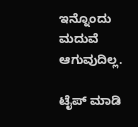ಇನ್ನೊಂದು ಮದುವೆ ಆಗುವುದಿಲ್ಲ.

ಟೈಪ್ ಮಾಡಿ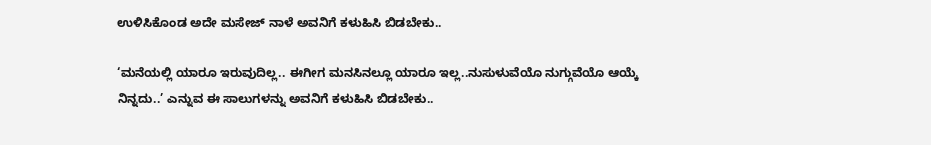ಉಳಿಸಿಕೊಂಡ ಅದೇ ಮಸೇಜ್ ನಾಳೆ ಅವನಿಗೆ ಕಳುಹಿಸಿ ಬಿಡಬೇಕು..

‘ಮನೆಯಲ್ಲಿ ಯಾರೂ ಇರುವುದಿಲ್ಲ.. ಈಗೀಗ ಮನಸಿನಲ್ಲೂ ಯಾರೂ ಇಲ್ಲ..ನುಸುಳುವೆಯೊ ನುಗ್ಗುವೆಯೊ ಆಯ್ಕೆ ನಿನ್ನದು..’ ಎನ್ನುವ ಈ ಸಾಲುಗಳನ್ನು ಅವನಿಗೆ ಕಳುಹಿಸಿ ಬಿಡಬೇಕು..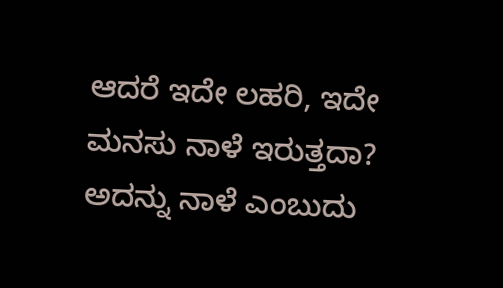ಆದರೆ ಇದೇ ಲಹರಿ, ಇದೇ ಮನಸು ನಾಳೆ ಇರುತ್ತದಾ? ಅದನ್ನು ನಾಳೆ ಎಂಬುದು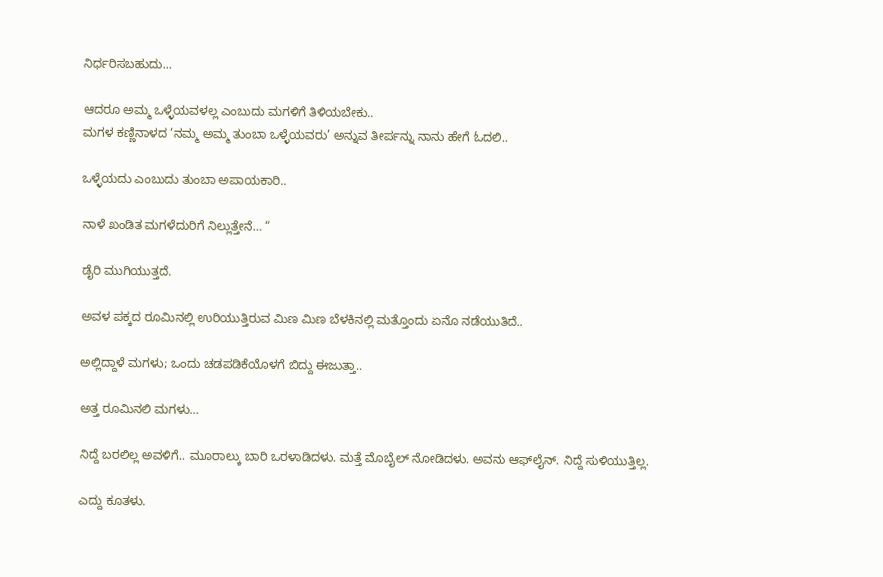ನಿರ್ಧರಿಸಬಹುದು...

ಆದರೂ ಅಮ್ಮ ಒಳ್ಳೆಯವಳಲ್ಲ ಎಂಬುದು ಮಗಳಿಗೆ ತಿಳಿಯಬೇಕು..
ಮಗಳ ಕಣ್ಣಿನಾಳದ ‘ನಮ್ಮ ಅಮ್ಮ ತುಂಬಾ ಒಳ್ಳೆಯವರು’ ಅನ್ನುವ ತೀರ್ಪನ್ನು ನಾನು ಹೇಗೆ ಓದಲಿ..

ಒಳ್ಳೆಯದು ಎಂಬುದು ತುಂಬಾ ಅಪಾಯಕಾರಿ..

ನಾಳೆ ಖಂಡಿತ ಮಗಳೆದುರಿಗೆ ನಿಲ್ಲುತ್ತೇನೆ… “

ಡೈರಿ ಮುಗಿಯುತ್ತದೆ.

ಅವಳ ಪಕ್ಕದ ರೂಮಿನಲ್ಲಿ ಉರಿಯುತ್ತಿರುವ ಮಿಣ ಮಿಣ ಬೆಳಕಿನಲ್ಲಿ ಮತ್ತೊಂದು ಏನೊ ನಡೆಯುತಿದೆ..

ಅಲ್ಲಿದ್ದಾಳೆ ಮಗಳು; ಒಂದು ಚಡಪಡಿಕೆಯೊಳಗೆ ಬಿದ್ದು ಈಜುತ್ತಾ..

ಅತ್ತ ರೂಮಿನಲಿ ಮಗಳು…

ನಿದ್ದೆ ಬರಲಿಲ್ಲ ಅವಳಿಗೆ.. ಮೂರಾಲ್ಕು ಬಾರಿ ಒರಳಾಡಿದಳು. ಮತ್ತೆ ಮೊಬೈಲ್ ನೋಡಿದಳು. ಅವನು ಆಫ್‍ಲೈನ್. ನಿದ್ದೆ ಸುಳಿಯುತ್ತಿಲ್ಲ.

ಎದ್ದು ಕೂತಳು.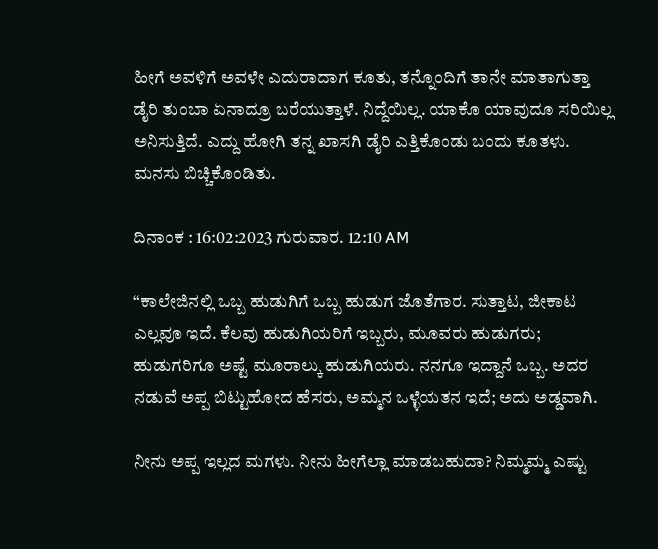ಹೀಗೆ ಅವಳಿಗೆ ಅವಳೇ ಎದುರಾದಾಗ ಕೂತು, ತನ್ನೊಂದಿಗೆ ತಾನೇ ಮಾತಾಗುತ್ತಾ ಡೈರಿ ತುಂಬಾ ಏನಾದ್ರೂ ಬರೆಯುತ್ತಾಳೆ. ನಿದ್ದೆಯಿಲ್ಲ. ಯಾಕೊ ಯಾವುದೂ ಸರಿಯಿಲ್ಲ ಅನಿಸುತ್ತಿದೆ. ಎದ್ದು ಹೋಗಿ ತನ್ನ ಖಾಸಗಿ ಡೈರಿ ಎತ್ತಿಕೊಂಡು ಬಂದು ಕೂತಳು. ಮನಸು ಬಿಚ್ಚಿಕೊಂಡಿತು.

ದಿನಾಂಕ : 16:02:2023 ಗುರುವಾರ. 12:10 AM

“ಕಾಲೇಜಿನಲ್ಲಿ ಒಬ್ಬ ಹುಡುಗಿಗೆ ಒಬ್ಬ ಹುಡುಗ ಜೊತೆಗಾರ. ಸುತ್ತಾಟ, ಜೀಕಾಟ ಎಲ್ಲವೂ ಇದೆ. ಕೆಲವು ಹುಡುಗಿಯರಿಗೆ ಇಬ್ಬರು, ಮೂವರು ಹುಡುಗರು; ಹುಡುಗರಿಗೂ ಅಷ್ಟೆ ಮೂರಾಲ್ಕು ಹುಡುಗಿಯರು. ನನಗೂ ಇದ್ದಾನೆ ಒಬ್ಬ. ಅದರ ನಡುವೆ ಅಪ್ಪ ಬಿಟ್ಟುಹೋದ ಹೆಸರು, ಅಮ್ಮನ ಒಳ್ಳೆಯತನ ಇದೆ; ಅದು ಅಡ್ಡವಾಗಿ.

ನೀನು ಅಪ್ಪ ಇಲ್ಲದ ಮಗಳು. ನೀನು ಹೀಗೆಲ್ಲಾ ಮಾಡಬಹುದಾ? ನಿಮ್ಮಮ್ಮ ಎಷ್ಟು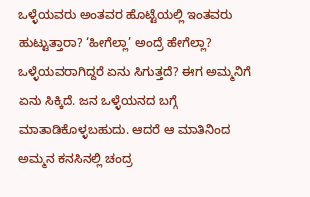ಒಳ್ಳೆಯವರು ಅಂತವರ ಹೊಟ್ಟೆಯಲ್ಲಿ ಇಂತವರು ಹುಟ್ಟುತ್ತಾರಾ? ‘ಹೀಗೆಲ್ಲಾ’ ಅಂದ್ರೆ ಹೇಗೆಲ್ಲಾ? ಒಳ್ಳೆಯವರಾಗಿದ್ದರೆ ಏನು ಸಿಗುತ್ತದೆ? ಈಗ ಅಮ್ಮನಿಗೆ ಏನು ಸಿಕ್ಕಿದೆ. ಜನ ಒಳ್ಳೆಯನದ ಬಗ್ಗೆ ಮಾತಾಡಿಕೊಳ್ಳಬಹುದು. ಆದರೆ ಆ ಮಾತಿನಿಂದ ಅಮ್ಮನ ಕನಸಿನಲ್ಲಿ ಚಂದ್ರ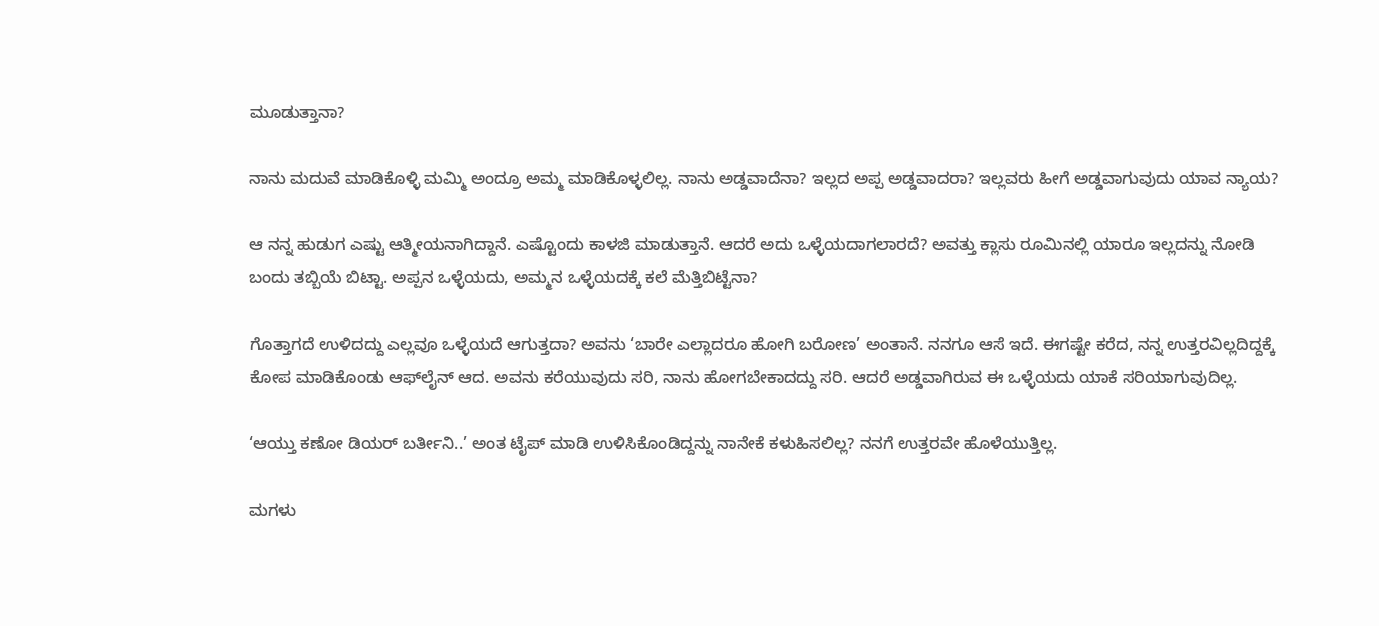ಮೂಡುತ್ತಾನಾ?

ನಾನು ಮದುವೆ ಮಾಡಿಕೊಳ್ಳಿ ಮಮ್ಮಿ ಅಂದ್ರೂ ಅಮ್ಮ ಮಾಡಿಕೊಳ್ಳಲಿಲ್ಲ. ನಾನು ಅಡ್ಡವಾದೆನಾ? ಇಲ್ಲದ ಅಪ್ಪ ಅಡ್ಡವಾದರಾ? ಇಲ್ಲವರು ಹೀಗೆ ಅಡ್ಡವಾಗುವುದು ಯಾವ ನ್ಯಾಯ?

ಆ ನನ್ನ ಹುಡುಗ ಎಷ್ಟು ಆತ್ಮೀಯನಾಗಿದ್ದಾನೆ. ಎಷ್ಟೊಂದು ಕಾಳಜಿ ಮಾಡುತ್ತಾನೆ. ಆದರೆ ಅದು ಒಳ್ಳೆಯದಾಗಲಾರದೆ? ಅವತ್ತು ಕ್ಲಾಸು ರೂಮಿನಲ್ಲಿ ಯಾರೂ ಇಲ್ಲದನ್ನು ನೋಡಿ ಬಂದು ತಬ್ಬಿಯೆ ಬಿಟ್ಟಾ. ಅಪ್ಪನ ಒಳ್ಳೆಯದು, ಅಮ್ಮನ ಒಳ್ಳೆಯದಕ್ಕೆ ಕಲೆ ಮೆತ್ತಿಬಿಟ್ಟೆನಾ?

ಗೊತ್ತಾಗದೆ ಉಳಿದದ್ದು ಎಲ್ಲವೂ ಒಳ್ಳೆಯದೆ ಆಗುತ್ತದಾ? ಅವನು ‘ಬಾರೇ ಎಲ್ಲಾದರೂ ಹೋಗಿ ಬರೋಣ’ ಅಂತಾನೆ. ನನಗೂ ಆಸೆ ಇದೆ. ಈಗಷ್ಟೇ ಕರೆದ, ನನ್ನ ಉತ್ತರವಿಲ್ಲದಿದ್ದಕ್ಕೆ ಕೋಪ ಮಾಡಿಕೊಂಡು ಆಫ್‍ಲೈನ್ ಆದ. ಅವನು ಕರೆಯುವುದು ಸರಿ, ನಾನು ಹೋಗಬೇಕಾದದ್ದು ಸರಿ. ಆದರೆ ಅಡ್ಡವಾಗಿರುವ ಈ ಒಳ್ಳೆಯದು ಯಾಕೆ ಸರಿಯಾಗುವುದಿಲ್ಲ.

‘ಆಯ್ತು ಕಣೋ ಡಿಯರ್ ಬರ್ತೀನಿ..’ ಅಂತ ಟೈಪ್ ಮಾಡಿ ಉಳಿಸಿಕೊಂಡಿದ್ದನ್ನು ನಾನೇಕೆ ಕಳುಹಿಸಲಿಲ್ಲ? ನನಗೆ ಉತ್ತರವೇ ಹೊಳೆಯುತ್ತಿಲ್ಲ.

ಮಗಳು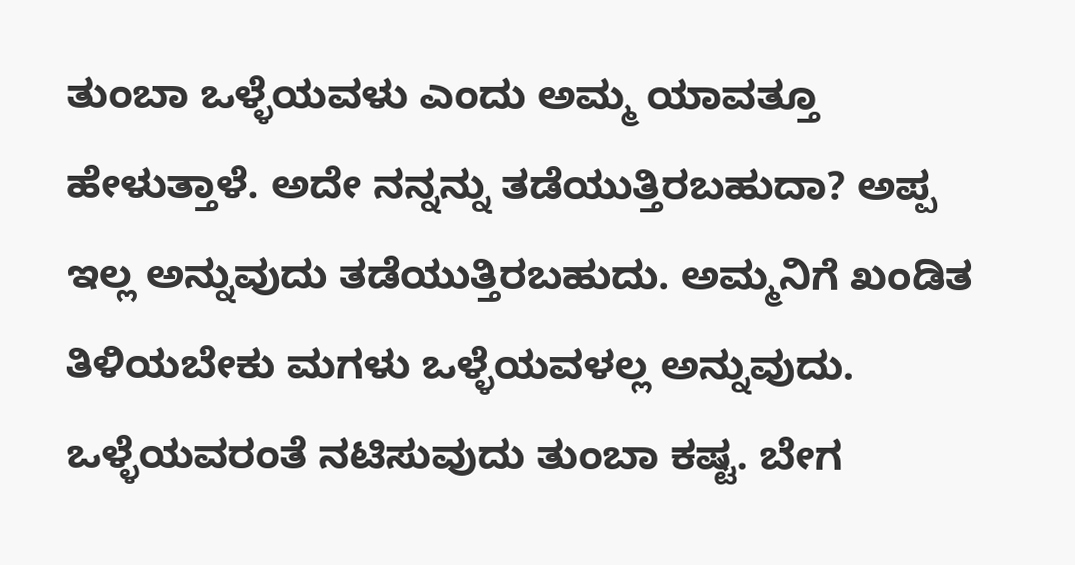ತುಂಬಾ ಒಳ್ಳೆಯವಳು ಎಂದು ಅಮ್ಮ ಯಾವತ್ತೂ ಹೇಳುತ್ತಾಳೆ. ಅದೇ ನನ್ನನ್ನು ತಡೆಯುತ್ತಿರಬಹುದಾ? ಅಪ್ಪ ಇಲ್ಲ ಅನ್ನುವುದು ತಡೆಯುತ್ತಿರಬಹುದು. ಅಮ್ಮನಿಗೆ ಖಂಡಿತ ತಿಳಿಯಬೇಕು ಮಗಳು ಒಳ್ಳೆಯವಳಲ್ಲ ಅನ್ನುವುದು. ಒಳ್ಳೆಯವರಂತೆ ನಟಿಸುವುದು ತುಂಬಾ ಕಷ್ಟ. ಬೇಗ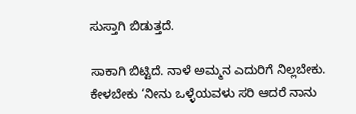ಸುಸ್ತಾಗಿ ಬಿಡುತ್ತದೆ.

ಸಾಕಾಗಿ ಬಿಟ್ಟಿದೆ. ನಾಳೆ ಅಮ್ಮನ ಎದುರಿಗೆ ನಿಲ್ಲಬೇಕು. ಕೇಳಬೇಕು ‘ನೀನು ಒಳ್ಳೆಯವಳು ಸರಿ ಆದರೆ ನಾನು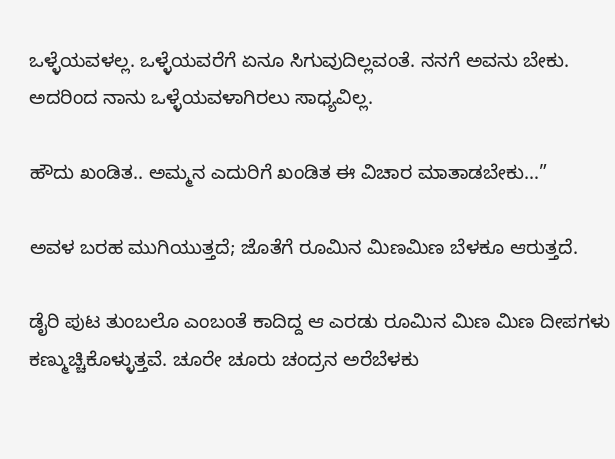ಒಳ್ಳೆಯವಳಲ್ಲ. ಒಳ್ಳೆಯವರೆಗೆ ಏನೂ ಸಿಗುವುದಿಲ್ಲವಂತೆ. ನನಗೆ ಅವನು ಬೇಕು. ಅದರಿಂದ ನಾನು ಒಳ್ಳೆಯವಳಾಗಿರಲು ಸಾಧ್ಯವಿಲ್ಲ.

ಹೌದು ಖಂಡಿತ.. ಅಮ್ಮನ ಎದುರಿಗೆ ಖಂಡಿತ ಈ ವಿಚಾರ ಮಾತಾಡಬೇಕು…”

ಅವಳ ಬರಹ ಮುಗಿಯುತ್ತದೆ; ಜೊತೆಗೆ ರೂಮಿನ ಮಿಣಮಿಣ ಬೆಳಕೂ ಆರುತ್ತದೆ.

ಡೈರಿ ಪುಟ ತುಂಬಲೊ ಎಂಬಂತೆ ಕಾದಿದ್ದ ಆ ಎರಡು ರೂಮಿನ ಮಿಣ ಮಿಣ ದೀಪಗಳು ಕಣ್ಮುಚ್ಚಿಕೊಳ್ಳುತ್ತವೆ. ಚೂರೇ ಚೂರು ಚಂದ್ರನ ಅರೆಬೆಳಕು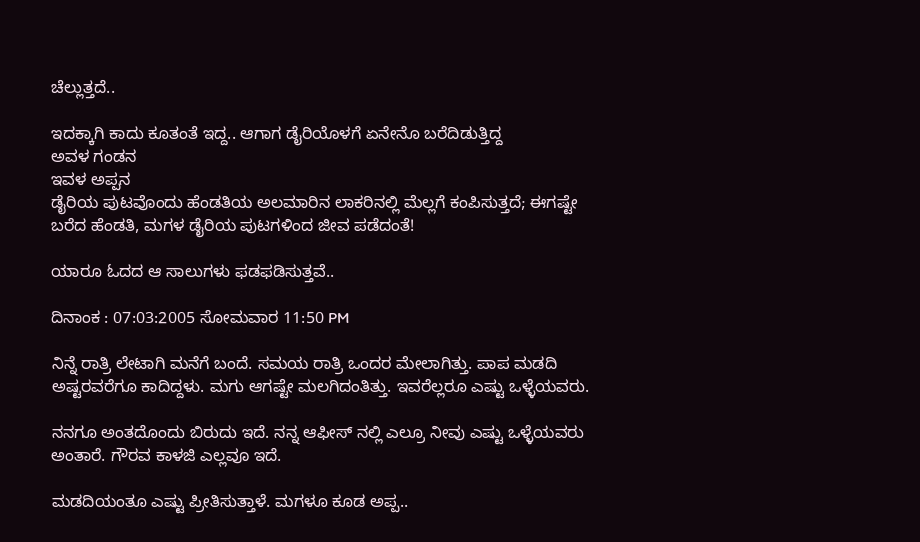ಚೆಲ್ಲುತ್ತದೆ..

ಇದಕ್ಕಾಗಿ ಕಾದು‌ ಕೂತಂತೆ ಇದ್ದ.. ಆಗಾಗ ಡೈರಿಯೊಳಗೆ ಏನೇನೊ ಬರೆದಿಡುತ್ತಿದ್ದ
ಅವಳ ಗಂಡನ
ಇವಳ ಅಪ್ಪನ
ಡೈರಿಯ ಪುಟವೊಂದು ಹೆಂಡತಿಯ ಅಲಮಾರಿನ ಲಾಕರಿನಲ್ಲಿ ಮೆಲ್ಲಗೆ ಕಂಪಿಸುತ್ತದೆ; ಈಗಷ್ಟೇ ಬರೆದ ಹೆಂಡತಿ, ಮಗಳ ಡೈರಿಯ ಪುಟಗಳಿಂದ ಜೀವ ಪಡೆದಂತೆ!

ಯಾರೂ ಓದದ ಆ ಸಾಲುಗಳು ಫಡಫಡಿಸುತ್ತವೆ..

ದಿನಾಂಕ : 07:03:2005 ಸೋಮವಾರ 11:50 PM

ನಿನ್ನೆ ರಾತ್ರಿ ಲೇಟಾಗಿ ಮನೆಗೆ ಬಂದೆ. ಸಮಯ ರಾತ್ರಿ‌ ಒಂದರ ಮೇಲಾಗಿತ್ತು. ಪಾಪ ಮಡದಿ ಅಷ್ಟರವರೆಗೂ ಕಾದಿದ್ದಳು. ಮಗು ಆಗಷ್ಟೇ ಮಲಗಿದಂತಿತ್ತು. ಇವರೆಲ್ಲರೂ ಎಷ್ಟು ಒಳ್ಳೆಯವರು.

ನನಗೂ ಅಂತದೊಂದು ಬಿರುದು ಇದೆ. ನನ್ನ ಆಫೀಸ್ ನಲ್ಲಿ ಎಲ್ರೂ ನೀವು ಎಷ್ಟು ಒಳ್ಳೆಯವರು ಅಂತಾರೆ. ಗೌರವ ಕಾಳಜಿ ಎಲ್ಲವೂ ಇದೆ.

ಮಡದಿಯಂತೂ ಎಷ್ಟು ಪ್ರೀತಿಸುತ್ತಾಳೆ. ಮಗಳೂ‌ ಕೂಡ ಅಪ್ಪ..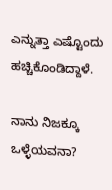ಎನ್ನುತ್ತಾ ಎಷ್ಟೊಂದು ಹಚ್ಚಿಕೊಂಡಿದ್ದಾಳೆ.

ನಾನು ನಿಜಕ್ಕೂ ಒಳ್ಳೆಯವನಾ?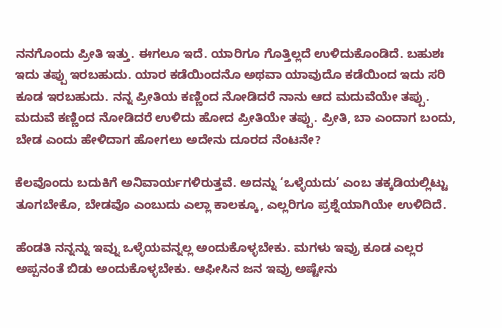ನನಗೊಂದು ಪ್ರೀತಿ ಇತ್ತು. ಈಗಲೂ ಇದೆ. ಯಾರಿಗೂ ಗೊತ್ತಿಲ್ಲದೆ ಉಳಿದುಕೊಂಡಿದೆ. ಬಹುಶಃ ಇದು ತಪ್ಪು ಇರಬಹುದು. ಯಾರ ಕಡೆಯಿಂದನೊ ಅಥವಾ ಯಾವುದೊ ಕಡೆಯಿಂದ ಇದು ಸರಿ ಕೂಡ ಇರಬಹುದು. ನನ್ನ ಪ್ರೀತಿಯ ಕಣ್ಣಿಂದ ನೋಡಿದರೆ ನಾನು ಆದ ಮದುವೆಯೇ ತಪ್ಪು. ಮದುವೆ ಕಣ್ಣಿಂದ ನೋಡಿದರೆ ಉಳಿದು ಹೋದ ಪ್ರೀತಿಯೇ ತಪ್ಪು. ಪ್ರೀತಿ, ಬಾ ಎಂದಾಗ ಬಂದು, ಬೇಡ ಎಂದು ಹೇಳಿದಾಗ ಹೋಗಲು ಅದೇನು ದೂರದ ನೆಂಟನೇ?

ಕೆಲವೊಂದು ಬದುಕಿಗೆ ಅನಿವಾರ್ಯಗಳಿರುತ್ತವೆ. ಅದನ್ನು ‘ಒಳ್ಳೆಯದು’ ಎಂಬ ತಕ್ಕಡಿಯಲ್ಲಿಟ್ಟು ತೂಗಬೇಕೊ, ಬೇಡವೊ ಎಂಬುದು ಎಲ್ಲಾ ಕಾಲಕ್ಕೂ, ಎಲ್ಲರಿಗೂ ಪ್ರಶ್ನೆಯಾಗಿಯೇ ಉಳಿದಿದೆ.

ಹೆಂಡತಿ ನನ್ನನ್ನು ಇವ್ನು ಒಳ್ಳೆಯವನ್ನಲ್ಲ ಅಂದುಕೊಳ್ಳಬೇಕು. ಮಗಳು ಇವ್ರು ಕೂಡ ಎಲ್ಲರ ಅಪ್ಪನಂತೆ ಬಿಡು ಅಂದುಕೊಳ್ಳಬೇಕು. ಆಫೀಸಿನ ಜನ ಇವ್ರು ಅಷ್ಟೇನು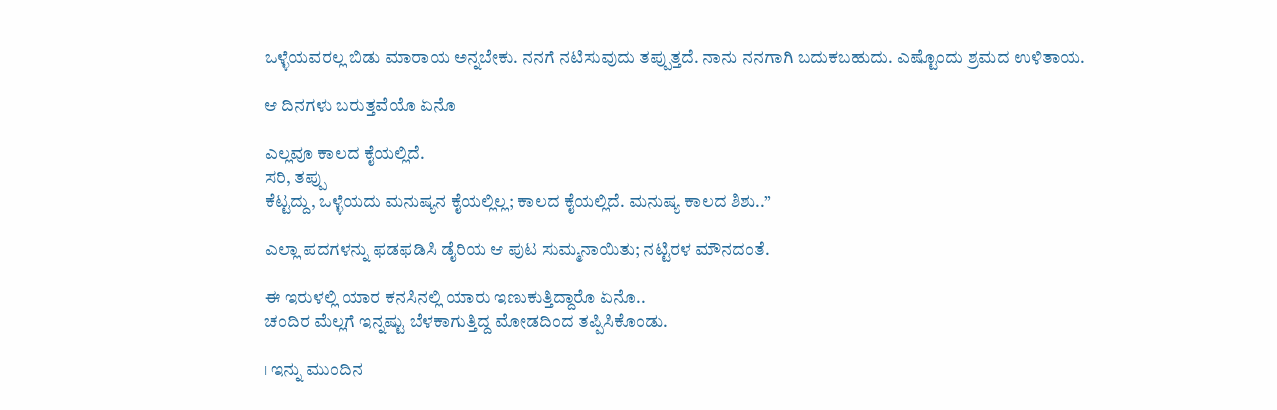ಒಳ್ಳೆಯವರಲ್ಲ ಬಿಡು ಮಾರಾಯ ಅನ್ನಬೇಕು. ನನಗೆ ನಟಿಸುವುದು ತಪ್ಪುತ್ತದೆ. ನಾನು ನನಗಾಗಿ ಬದುಕಬಹುದು. ಎಷ್ಟೊಂದು ಶ್ರಮದ ಉಳಿತಾಯ.

ಆ ದಿನಗಳು ಬರುತ್ತವೆಯೊ ಏನೊ

ಎಲ್ಲವೂ ಕಾಲದ ಕೈಯಲ್ಲಿದೆ.
ಸರಿ, ತಪ್ಪು
ಕೆಟ್ಟದ್ದು, ಒಳ್ಳೆಯದು ಮನುಷ್ಯನ ಕೈಯಲ್ಲಿಲ್ಲ; ಕಾಲದ ಕೈಯಲ್ಲಿದೆ. ಮನುಷ್ಯ ಕಾಲದ ಶಿಶು..”

ಎಲ್ಲಾ ಪದಗಳನ್ನು ಫಡಫಡಿಸಿ ಡೈರಿಯ ಆ ಪುಟ ಸುಮ್ಮನಾಯಿತು; ನಟ್ಟಿರಳ ಮೌನದಂತೆ.

ಈ ಇರುಳಲ್ಲಿ ಯಾರ ಕನಸಿನಲ್ಲಿ ಯಾರು ಇಣುಕುತ್ತಿದ್ದಾರೊ ಏನೊ..
ಚಂದಿರ ಮೆಲ್ಲಗೆ ಇನ್ನಷ್ಟು ಬೆಳಕಾಗುತ್ತಿದ್ದ ಮೋಡದಿಂದ ತಪ್ಪಿಸಿಕೊಂಡು.

। ಇನ್ನು ಮುಂದಿನ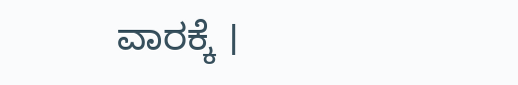ವಾರಕ್ಕೆ ।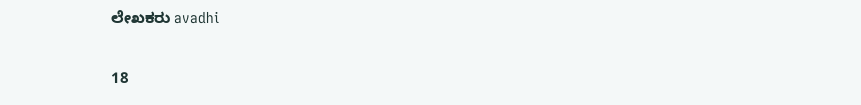ಲೇಖಕರು avadhi

18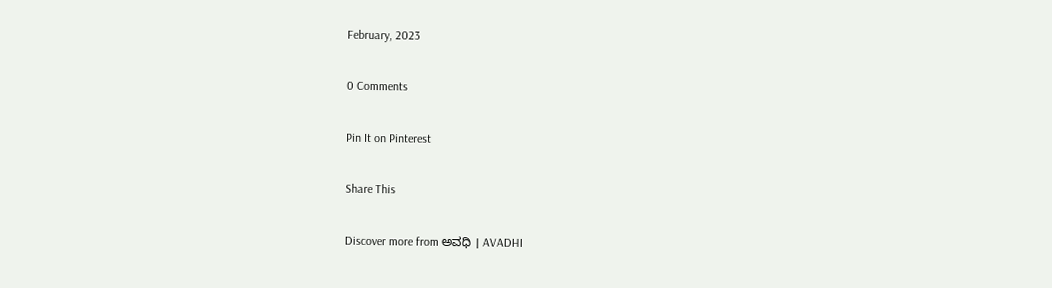February, 2023

0 Comments

Pin It on Pinterest

Share This

Discover more from ಅವಧಿ । AVADHI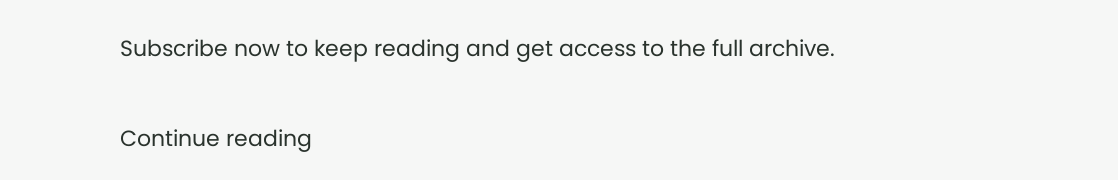Subscribe now to keep reading and get access to the full archive.

Continue reading